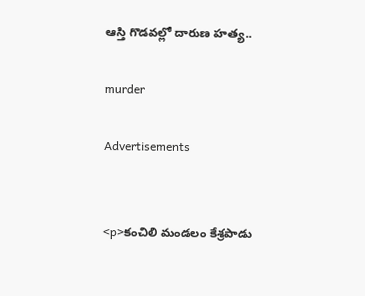ఆస్తి గొడవల్లో దారుణ హత్య..

murder

Advertisements


<p>కంచిలి మండలం కేశ్రపాడు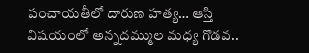పంచాయతీలో దారుణ హత్య… ఆస్తి విషయంలో అన్నదమ్ముల మధ్య గొడవ..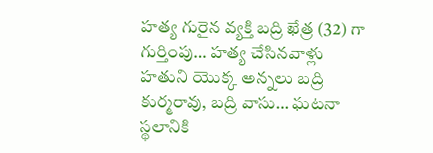హత్య గురైన వ్యక్తి బద్రి ఖేత్ర (32) గా గుర్తింపు… హత్య చేసినవాళ్లు హతుని యొక్క అన్నలు బద్రి కుర్మరావు, బద్రి వాసు… ఘటనా స్థలానికి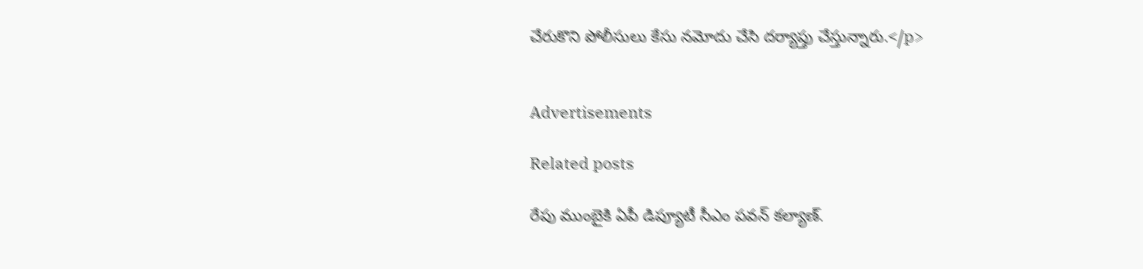చేరుకొని పోలీసులు కేసు నమోదు చేసి దర్యాప్తు చేస్తున్నారు.</p>


Advertisements

Related posts

రేపు ముంబైకి ఏపీ డిప్యూటీ సీఎం పవన్ కల్యాణ్‌.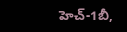హెచ్-1బీ,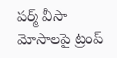పర్మ్ వీసా మోసాలపై ట్రంప్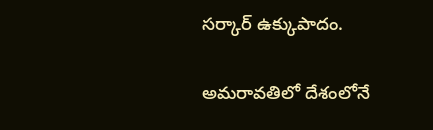సర్కార్ ఉక్కుపాదం.

అమరావతిలో దేశంలోనే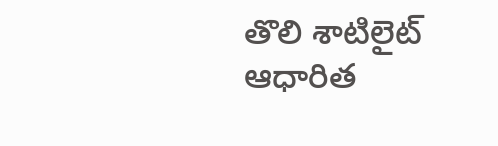తొలి శాటిలైట్ ఆధారిత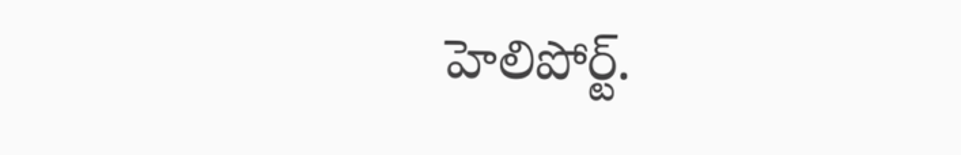హెలిపోర్ట్.